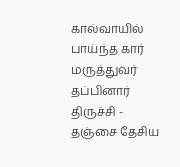கால்வாயில் பாய்ந்த கார் மருத்துவர் தப்பினார்
திருச்சி - தஞ்சை தேசிய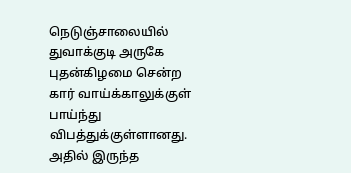நெடுஞ்சாலையில் துவாக்குடி அருகே புதன்கிழமை சென்ற கார் வாய்க்காலுக்குள் பாய்ந்து விபத்துக்குள்ளானது. அதில் இருந்த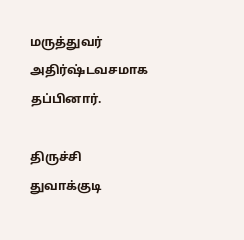மருத்துவர் அதிர்ஷ்டவசமாக தப்பினார்.

திருச்சி துவாக்குடி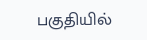பகுதியில்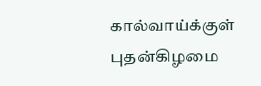கால்வாய்க்குள் புதன்கிழமை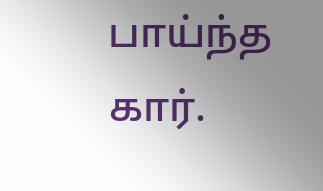பாய்ந்த கார்.